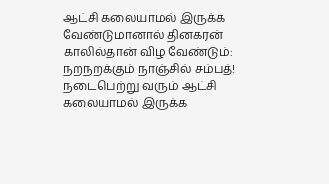ஆட்சி கலையாமல் இருக்க வேண்டுமானால் தினகரன் காலில்தான் விழ வேண்டும்: நறநறக்கும் நாஞ்சில் சம்பத்!
நடைபெற்று வரும் ஆட்சி கலையாமல் இருக்க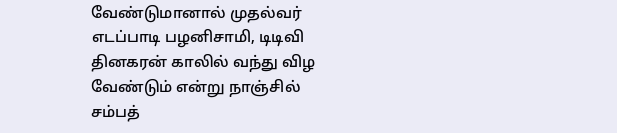வேண்டுமானால் முதல்வர் எடப்பாடி பழனிசாமி, டிடிவி தினகரன் காலில் வந்து விழ வேண்டும் என்று நாஞ்சில் சம்பத்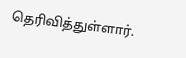தெரிவித்துள்ளார்.